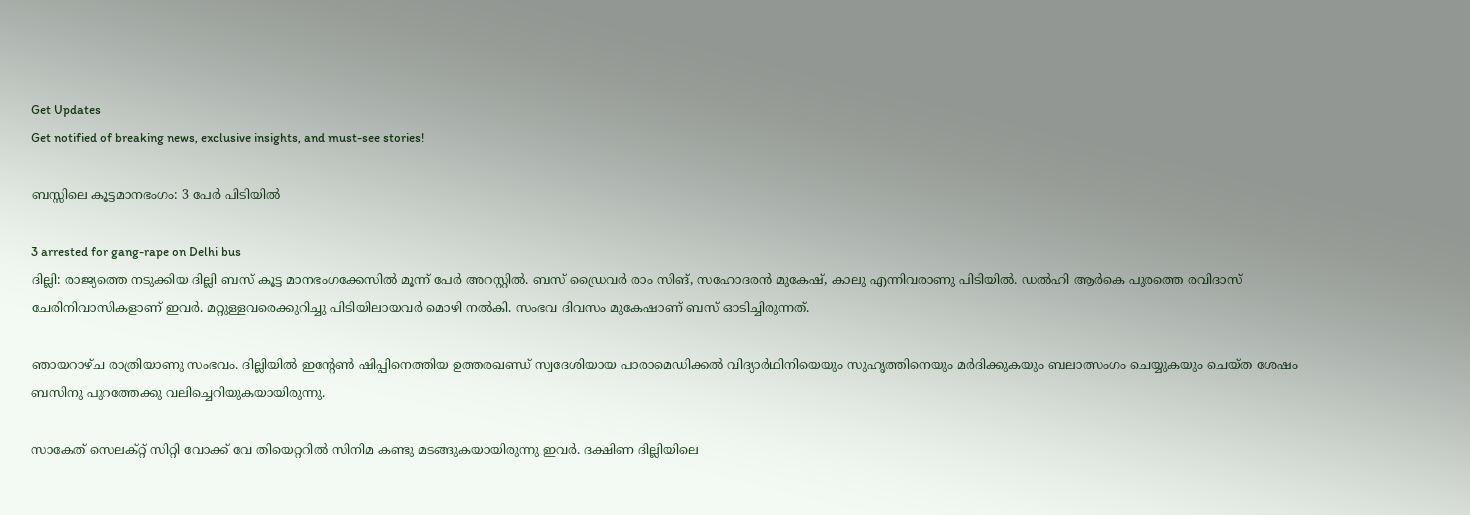Get Updates
Get notified of breaking news, exclusive insights, and must-see stories!

ബസ്സിലെ കൂട്ടമാനഭംഗം: 3 പേര്‍ പിടിയില്‍

3 arrested for gang-rape on Delhi bus
ദില്ലി: രാജ്യത്തെ നടുക്കിയ ദില്ലി ബസ് കൂട്ട മാനഭംഗക്കേസില്‍ മൂന്ന് പേര്‍ അറസ്റ്റില്‍. ബസ് ഡ്രൈവര്‍ രാം സിങ്, സഹോദരന്‍ മുകേഷ്, കാലു എന്നിവരാണു പിടിയില്‍. ഡല്‍ഹി ആര്‍കെ പുരത്തെ രവിദാസ് ചേരിനിവാസികളാണ് ഇവര്‍. മറ്റുള്ളവരെക്കുറിച്ചു പിടിയിലായവര്‍ മൊഴി നല്‍കി. സംഭവ ദിവസം മുകേഷാണ് ബസ് ഓടിച്ചിരുന്നത്.

ഞായറാഴ്ച രാത്രിയാണു സംഭവം. ദില്ലിയില്‍ ഇന്റേണ്‍ ഷിപ്പിനെത്തിയ ഉത്തരഖണ്ഡ് സ്വദേശിയായ പാരാമെഡിക്കല്‍ വിദ്യാര്‍ഥിനിയെയും സുഹൃത്തിനെയും മര്‍ദിക്കുകയും ബലാത്സംഗം ചെയ്യുകയും ചെയ്ത ശേഷം ബസിനു പുറത്തേക്കു വലിച്ചെറിയുകയായിരുന്നു.

സാകേത് സെലക്റ്റ് സിറ്റി വോക്ക് വേ തിയെറ്ററില്‍ സിനിമ കണ്ടു മടങ്ങുകയായിരുന്നു ഇവര്‍. ദക്ഷിണ ദില്ലിയിലെ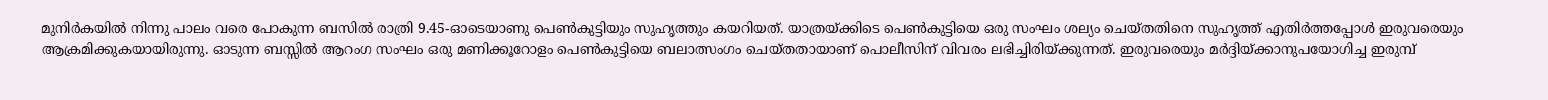മുനിര്‍കയില്‍ നിന്നു പാലം വരെ പോകുന്ന ബസില്‍ രാത്രി 9.45-ഓടെയാണു പെണ്‍കുട്ടിയും സുഹൃത്തും കയറിയത്. യാത്രയ്ക്കിടെ പെണ്‍കുട്ടിയെ ഒരു സംഘം ശല്യം ചെയ്തതിനെ സുഹൃത്ത് എതിര്‍ത്തപ്പോള്‍ ഇരുവരെയും ആക്രമിക്കുകയായിരുന്നു. ഓടുന്ന ബസ്സില്‍ ആറംഗ സംഘം ഒരു മണിക്കൂറോളം പെണ്‍കുട്ടിയെ ബലാത്സംഗം ചെയ്തതായാണ് പൊലീസിന് വിവരം ലഭിച്ചിരിയ്ക്കുന്നത്. ഇരുവരെയും മര്‍ദ്ദിയ്ക്കാനുപയോഗിച്ച ഇരുമ്പ്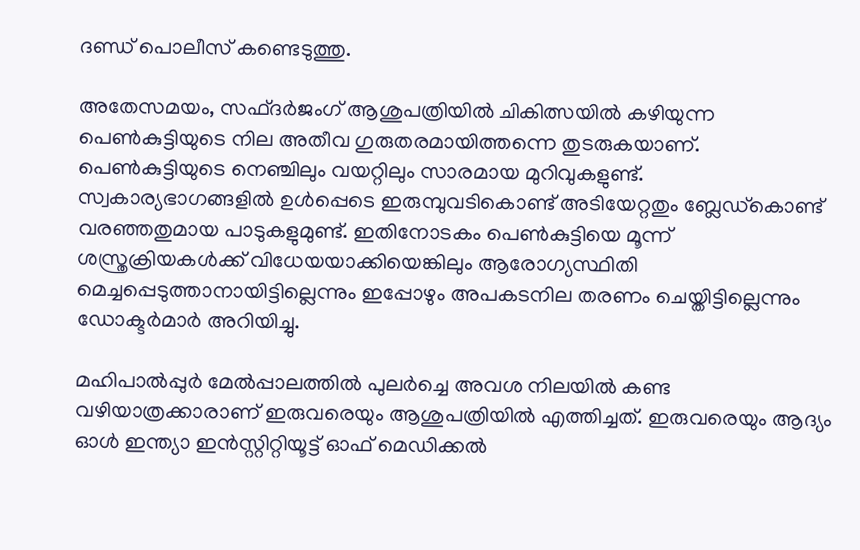ദണ്ഡ് പൊലീസ് കണ്ടെടുത്തു.

അതേസമയം, സഫ്ദര്‍ജംഗ് ആശുപത്രിയില്‍ ചികിത്സയില്‍ കഴിയുന്ന പെണ്‍കുട്ടിയുടെ നില അതീവ ഗുരുതരമായിത്തന്നെ തുടരുകയാണ്. പെണ്‍കുട്ടിയുടെ നെഞ്ചിലും വയറ്റിലും സാരമായ മുറിവുകളുണ്ട്. സ്വകാര്യഭാഗങ്ങളില്‍ ഉള്‍പ്പെടെ ഇരുമ്പുവടികൊണ്ട് അടിയേറ്റതും ബ്ലേഡ്‌കൊണ്ട് വരഞ്ഞതുമായ പാടുകളുമുണ്ട്. ഇതിനോടകം പെണ്‍കുട്ടിയെ മൂന്ന് ശസ്ത്രക്രിയകള്‍ക്ക് വിധേയയാക്കിയെങ്കിലും ആരോഗ്യസ്ഥിതി മെച്ചപ്പെടുത്താനായിട്ടില്ലെന്നും ഇപ്പോഴും അപകടനില തരണം ചെയ്തിട്ടില്ലെന്നും ഡോക്ടര്‍മാര്‍ അറിയിച്ചു.

മഹിപാല്‍പ്പുര്‍ മേല്‍പ്പാലത്തില്‍ പുലര്‍ച്ചെ അവശ നിലയില്‍ കണ്ട വഴിയാത്രക്കാരാണ് ഇരുവരെയും ആശുപത്രിയില്‍ എത്തിച്ചത്. ഇരുവരെയും ആദ്യം ഓള്‍ ഇന്ത്യാ ഇന്‍സ്റ്റിറ്റിയൂട്ട് ഓഫ് മെഡിക്കല്‍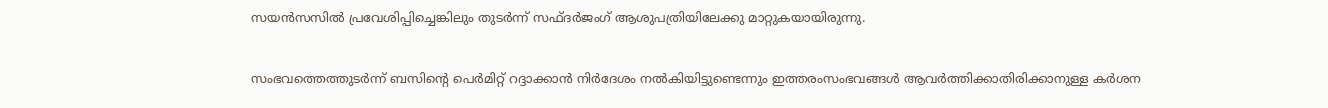സയന്‍സസില്‍ പ്രവേശിപ്പിച്ചെങ്കിലും തുടര്‍ന്ന് സഫ്ദര്‍ജംഗ് ആശുപത്രിയിലേക്കു മാറ്റുകയായിരുന്നു.

സംഭവത്തെത്തുടര്‍ന്ന് ബസിന്റെ പെര്‍മിറ്റ് റദ്ദാക്കാന്‍ നിര്‍ദേശം നല്‍കിയിട്ടുണ്ടെന്നും ഇത്തരംസംഭവങ്ങള്‍ ആവര്‍ത്തിക്കാതിരിക്കാനുള്ള കര്‍ശന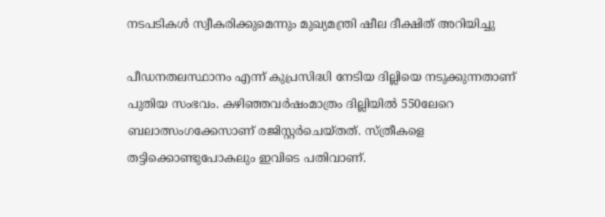നടപടികള്‍ സ്വീകരിക്കുമെന്നും മുഖ്യമന്ത്രി ഷീല ദീക്ഷിത് അറിയിച്ചു

പീഡനതലസ്ഥാനം എന്ന് കുപ്രസിദ്ധി നേടിയ ദില്ലിയെ നടുക്കുന്നതാണ് പുതിയ സംഭവം. കഴിഞ്ഞവര്‍ഷംമാത്രം ദില്ലിയില്‍ 550ലേറെ ബലാത്സംഗക്കേസാണ് രജിസ്റ്റര്‍ചെയ്തത്. സ്ത്രീകളെ തട്ടിക്കൊണ്ടുപോകലും ഇവിടെ പതിവാണ്.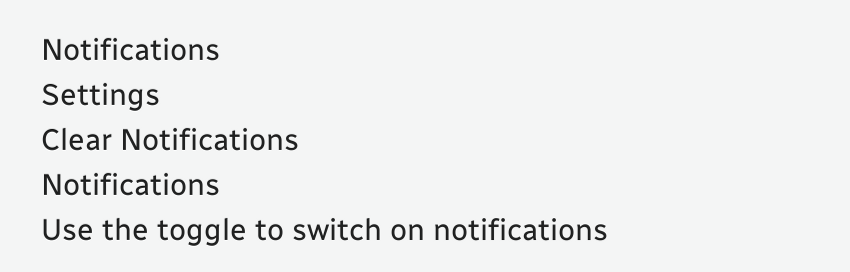Notifications
Settings
Clear Notifications
Notifications
Use the toggle to switch on notifications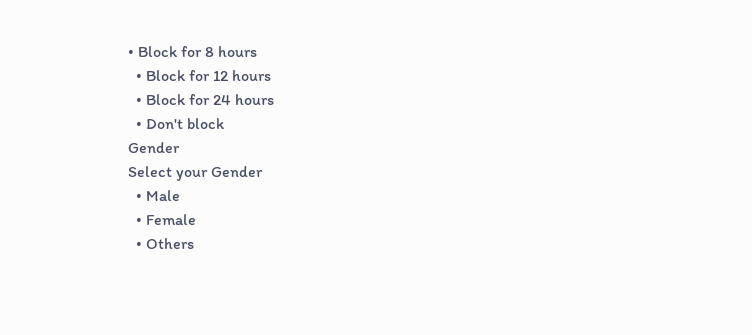• Block for 8 hours
  • Block for 12 hours
  • Block for 24 hours
  • Don't block
Gender
Select your Gender
  • Male
  • Female
  • Others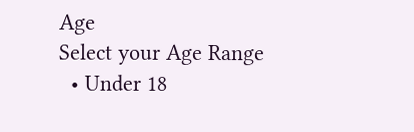Age
Select your Age Range
  • Under 18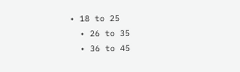• 18 to 25
  • 26 to 35
  • 36 to 45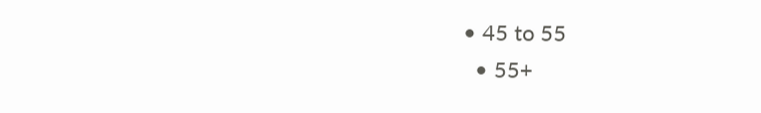• 45 to 55
  • 55+